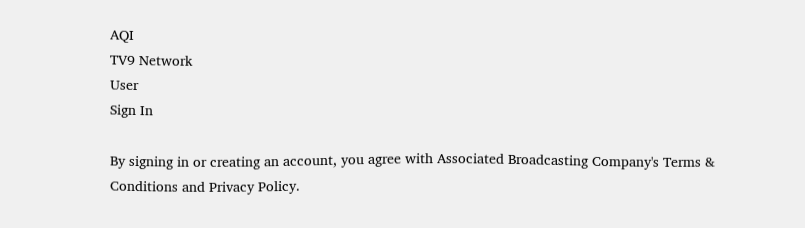AQI
TV9 Network
User
Sign In

By signing in or creating an account, you agree with Associated Broadcasting Company's Terms & Conditions and Privacy Policy.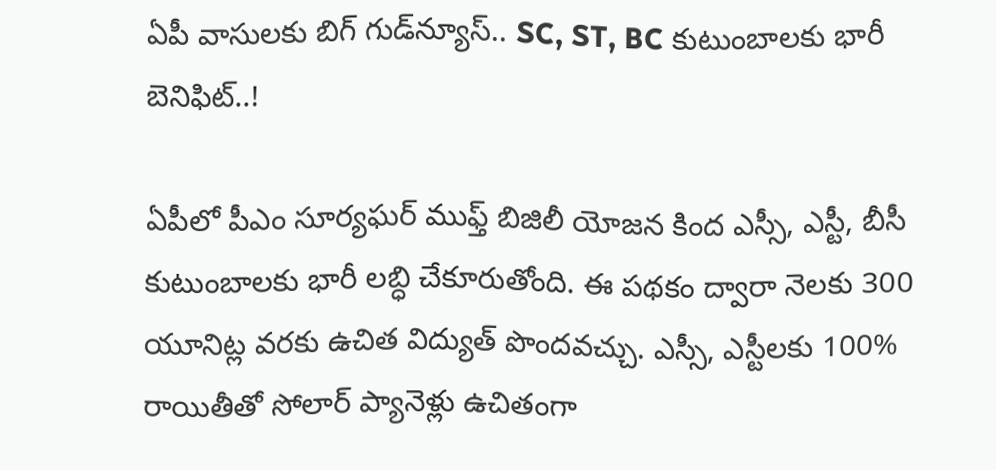ఏపీ వాసులకు బిగ్ గుడ్‌న్యూస్.. SC, ST, BC కుటుంబాలకు భారీ బెనిఫిట్..!

ఏపీలో పీఎం సూర్యఘర్ ముఫ్త్ బిజిలీ యోజన కింద ఎస్సీ, ఎస్టీ, బీసీ కుటుంబాలకు భారీ లబ్ధి చేకూరుతోంది. ఈ పథకం ద్వారా నెలకు 300 యూనిట్ల వరకు ఉచిత విద్యుత్ పొందవచ్చు. ఎస్సీ, ఎస్టీలకు 100% రాయితీతో సోలార్ ప్యానెళ్లు ఉచితంగా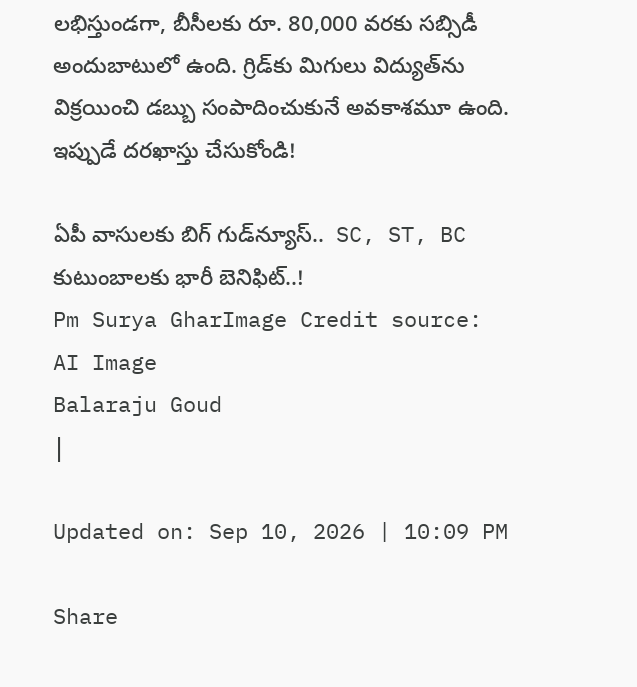లభిస్తుండగా, బీసీలకు రూ. 80,000 వరకు సబ్సిడీ అందుబాటులో ఉంది. గ్రిడ్‌కు మిగులు విద్యుత్‌ను విక్రయించి డబ్బు సంపాదించుకునే అవకాశమూ ఉంది. ఇప్పుడే దరఖాస్తు చేసుకోండి!

ఏపీ వాసులకు బిగ్ గుడ్‌న్యూస్..  SC, ST, BC కుటుంబాలకు భారీ బెనిఫిట్..!
Pm Surya GharImage Credit source: AI Image
Balaraju Goud
|

Updated on: Sep 10, 2026 | 10:09 PM

Share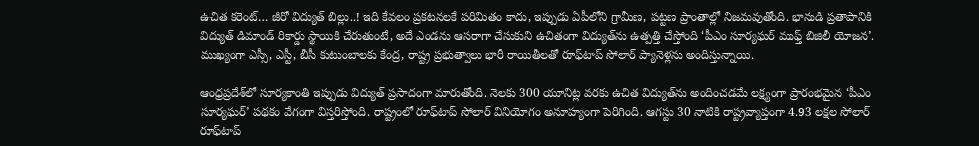ఉచిత కరెంట్… జీరో విద్యుత్ బిల్లు..! ఇది కేవలం ప్రకటనలకే పరిమితం కాదు, ఇప్పుడు ఏపీలోని గ్రామీణ, పట్టణ ప్రాంతాల్లో నిజమవుతోంది. భానుడి ప్రతాపానికి విద్యుత్ డిమాండ్ రికార్డు స్థాయికి చేరుతుంటే, అదే ఎండను ఆసరాగా చేసుకుని ఉచితంగా విద్యుత్‌ను ఉత్పత్తి చేస్తోంది ‘పీఎం సూర్యఘర్ ముఫ్త్ బిజిలీ యోజన’. ముఖ్యంగా ఎస్సీ, ఎస్టీ, బీసీ కుటుంబాలకు కేంద్ర, రాష్ట్ర ప్రభుత్వాలు భారీ రాయితీలతో రూఫ్‌టాప్ సోలార్ ప్యానెళ్లను అందిస్తున్నాయి.

ఆంధ్రప్రదేశ్‌లో సూర్యకాంతి ఇప్పుడు విద్యుత్ ప్రసాదంగా మారుతోంది. నెలకు 300 యూనిట్ల వరకు ఉచిత విద్యుత్‌ను అందించడమే లక్ష్యంగా ప్రారంభమైన ‘పీఎం సూర్యఘర్’ పథకం వేగంగా విస్తరిస్తోంది. రాష్ట్రంలో రూఫ్‌టాప్ సోలార్ వినియోగం అనూహ్యంగా పెరిగింది. ఆగస్టు 30 నాటికి రాష్ట్రవ్యాప్తంగా 4.93 లక్షల సోలార్ రూఫ్‌టాప్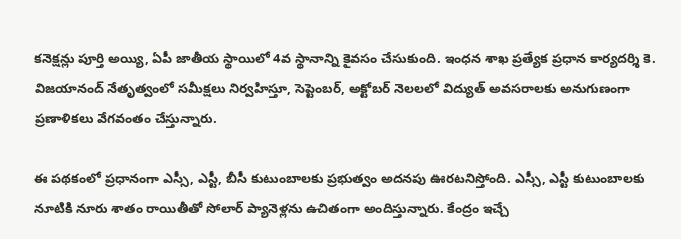కనెక్షన్లు పూర్తి అయ్యి, ఏపీ జాతీయ స్థాయిలో 4వ స్థానాన్ని కైవసం చేసుకుంది. ఇంధన శాఖ ప్రత్యేక ప్రధాన కార్యదర్శి కె. విజయానంద్ నేతృత్వంలో సమీక్షలు నిర్వహిస్తూ, సెప్టెంబర్, అక్టోబర్ నెలలలో విద్యుత్ అవసరాలకు అనుగుణంగా ప్రణాళికలు వేగవంతం చేస్తున్నారు.

ఈ పథకంలో ప్రధానంగా ఎస్సీ, ఎస్టీ, బీసీ కుటుంబాలకు ప్రభుత్వం అదనపు ఊరటనిస్తోంది. ఎస్సీ, ఎస్టీ కుటుంబాలకు నూటికి నూరు శాతం రాయితీతో సోలార్ ప్యానెళ్లను ఉచితంగా అందిస్తున్నారు. కేంద్రం ఇచ్చే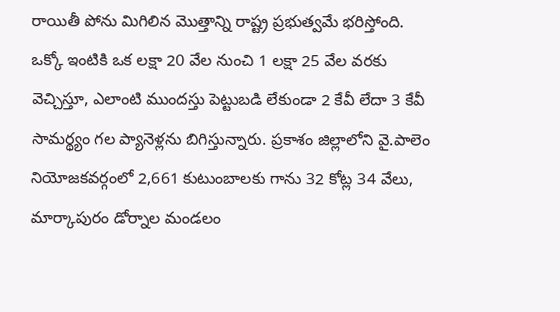రాయితీ పోను మిగిలిన మొత్తాన్ని రాష్ట్ర ప్రభుత్వమే భరిస్తోంది. ఒక్కో ఇంటికి ఒక లక్షా 20 వేల నుంచి 1 లక్షా 25 వేల వరకు వెచ్చిస్తూ, ఎలాంటి ముందస్తు పెట్టుబడి లేకుండా 2 కేవీ లేదా 3 కేవీ సామర్థ్యం గల ప్యానెళ్లను బిగిస్తున్నారు. ప్రకాశం జిల్లాలోని వై.పాలెం నియోజకవర్గంలో 2,661 కుటుంబాలకు గాను 32 కోట్ల 34 వేలు, మార్కాపురం డోర్నాల మండలం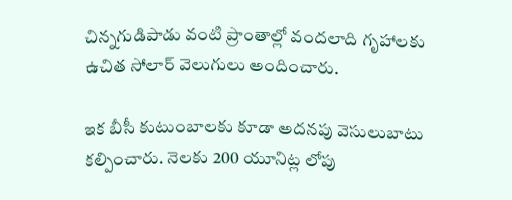చిన్నగుడిపాడు వంటి ప్రాంతాల్లో వందలాది గృహాలకు ఉచిత సోలార్ వెలుగులు అందించారు.

ఇక బీసీ కుటుంబాలకు కూడా అదనపు వెసులుబాటు కల్పించారు. నెలకు 200 యూనిట్ల లోపు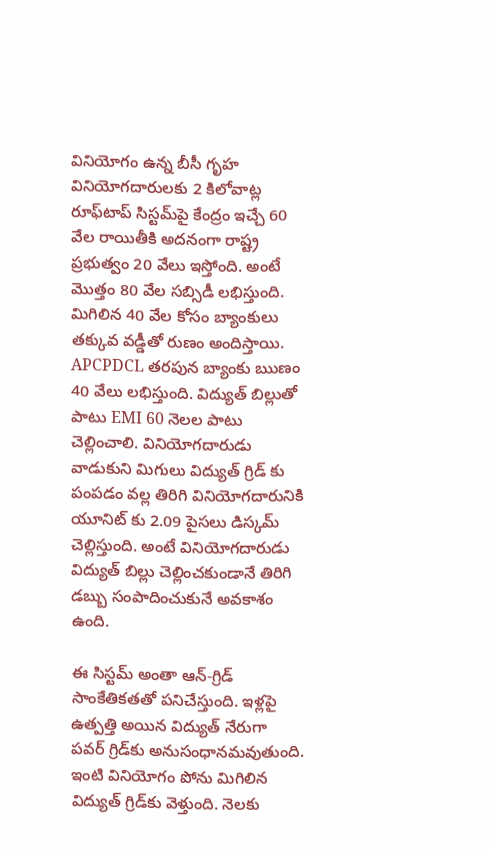వినియోగం ఉన్న బీసీ గృహ వినియోగదారులకు 2 కిలోవాట్ల రూఫ్‌టాప్ సిస్టమ్‌పై కేంద్రం ఇచ్చే 60 వేల రాయితీకి అదనంగా రాష్ట్ర ప్రభుత్వం 20 వేలు ఇస్తోంది. అంటే మొత్తం 80 వేల సబ్సిడీ లభిస్తుంది. మిగిలిన 40 వేల కోసం బ్యాంకులు తక్కువ వడ్డీతో రుణం అందిస్తాయి. APCPDCL తరపున బ్యాంకు ఋణం 40 వేలు లభిస్తుంది. విద్యుత్ బిల్లుతో పాటు EMI 60 నెలల పాటు చెల్లించాలి. వినియోగదారుడు వాడుకుని మిగులు విద్యుత్ గ్రిడ్ కు పంపడం వల్ల తిరిగి వినియోగదారునికి యూనిట్ కు 2.09 పైసలు డిస్కమ్ చెల్లిస్తుంది. అంటే వినియోగదారుడు విద్యుత్ బిల్లు చెల్లించకుండానే తిరిగి డబ్బు సంపాదించుకునే అవకాశం ఉంది.

ఈ సిస్టమ్ అంతా ఆన్-గ్రిడ్ సాంకేతికతతో పనిచేస్తుంది. ఇళ్లపై ఉత్పత్తి అయిన విద్యుత్ నేరుగా పవర్ గ్రిడ్‌కు అనుసంధానమవుతుంది. ఇంటి వినియోగం పోను మిగిలిన విద్యుత్ గ్రిడ్‌కు వెళ్తుంది. నెలకు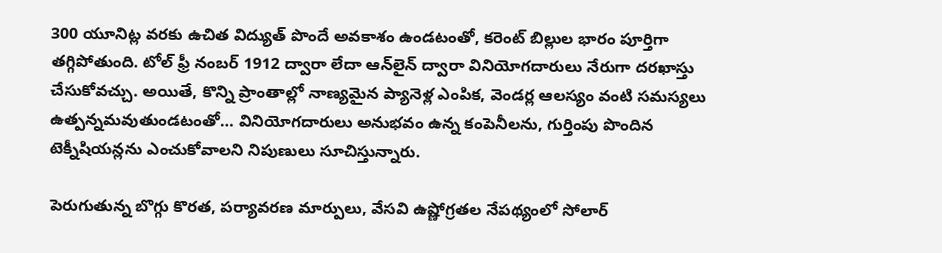300 యూనిట్ల వరకు ఉచిత విద్యుత్ పొందే అవకాశం ఉండటంతో, కరెంట్ బిల్లుల భారం పూర్తిగా తగ్గిపోతుంది. టోల్ ఫ్రీ నంబర్ 1912 ద్వారా లేదా ఆన్‌లైన్ ద్వారా వినియోగదారులు నేరుగా దరఖాస్తు చేసుకోవచ్చు. అయితే, కొన్ని ప్రాంతాల్లో నాణ్యమైన ప్యానెళ్ల ఎంపిక, వెండర్ల ఆలస్యం వంటి సమస్యలు ఉత్పన్నమవుతుండటంతో… వినియోగదారులు అనుభవం ఉన్న కంపెనీలను, గుర్తింపు పొందిన టెక్నీషియన్లను ఎంచుకోవాలని నిపుణులు సూచిస్తున్నారు.

పెరుగుతున్న బొగ్గు కొరత, పర్యావరణ మార్పులు, వేసవి ఉష్ణోగ్రతల నేపథ్యంలో సోలార్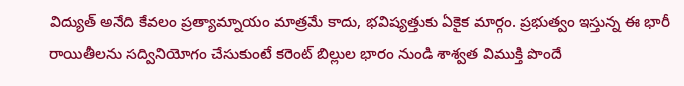విద్యుత్ అనేది కేవలం ప్రత్యామ్నాయం మాత్రమే కాదు, భవిష్యత్తుకు ఏకైక మార్గం. ప్రభుత్వం ఇస్తున్న ఈ భారీ రాయితీలను సద్వినియోగం చేసుకుంటే కరెంట్ బిల్లుల భారం నుండి శాశ్వత విముక్తి పొందే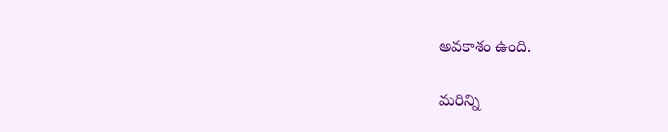అవకాశం ఉంది.

మరిన్ని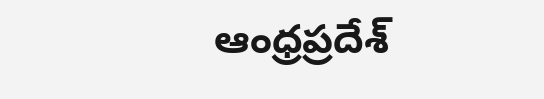ఆంధ్రప్రదేశ్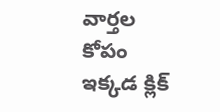వార్తల కోపం ఇక్కడ క్లిక్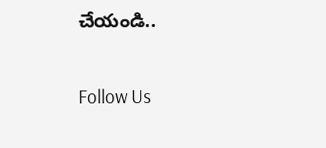చేయండి..

Follow Us